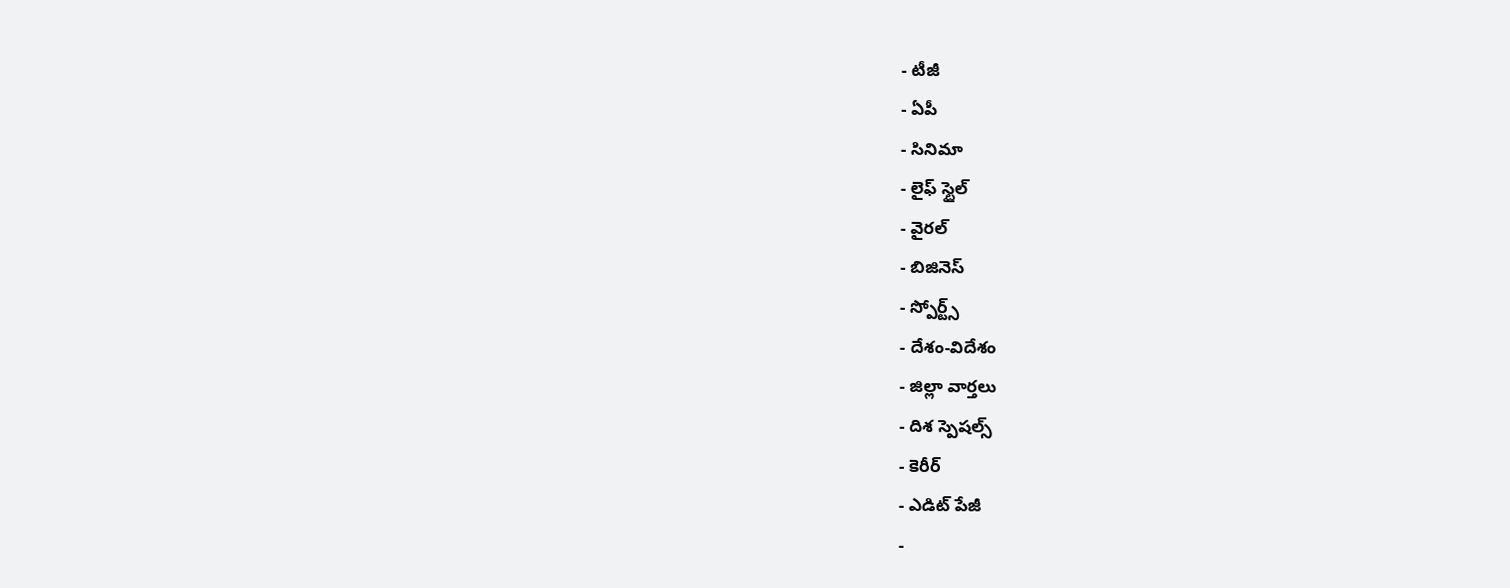- టీజీ
- ఏపీ
- సినిమా
- లైఫ్ స్టైల్
- వైరల్
- బిజినెస్
- స్పోర్ట్స్
- దేశం-విదేశం
- జిల్లా వార్తలు
- దిశ స్పెషల్స్
- కెరీర్
- ఎడిట్ పేజీ
-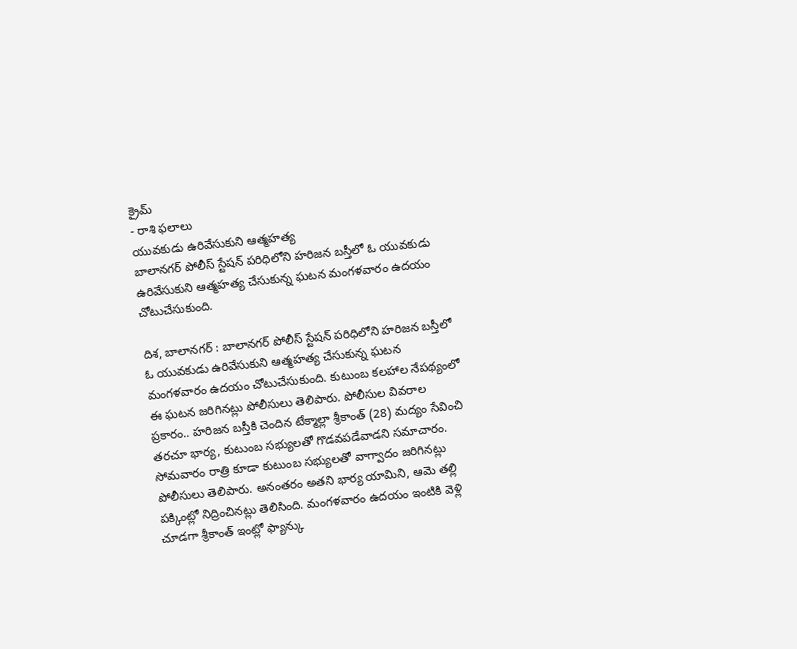క్రైమ్
- రాశి ఫలాలు
యువకుడు ఉరివేసుకుని ఆత్మహత్య
బాలానగర్ పోలీస్ స్టేషన్ పరిధిలోని హరిజన బస్తీలో ఓ యువకుడు ఉరివేసుకుని ఆత్మహత్య చేసుకున్న ఘటన మంగళవారం ఉదయం చోటుచేసుకుంది.

దిశ, బాలానగర్ : బాలానగర్ పోలీస్ స్టేషన్ పరిధిలోని హరిజన బస్తీలో ఓ యువకుడు ఉరివేసుకుని ఆత్మహత్య చేసుకున్న ఘటన మంగళవారం ఉదయం చోటుచేసుకుంది. కుటుంబ కలహాల నేపథ్యంలో ఈ ఘటన జరిగినట్లు పోలీసులు తెలిపారు. పోలీసుల వివరాల ప్రకారం.. హరిజన బస్తీకి చెందిన టేక్మాల్లా శ్రీకాంత్ (28) మద్యం సేవించి తరచూ భార్య, కుటుంబ సభ్యులతో గొడవపడేవాడని సమాచారం. సోమవారం రాత్రి కూడా కుటుంబ సభ్యులతో వాగ్వాదం జరిగినట్లు పోలీసులు తెలిపారు. అనంతరం అతని భార్య యామిని, ఆమె తల్లి పక్కింట్లో నిద్రించినట్లు తెలిసింది. మంగళవారం ఉదయం ఇంటికి వెళ్లి చూడగా శ్రీకాంత్ ఇంట్లో ఫ్యాన్కు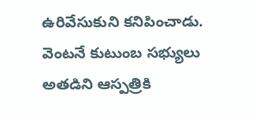ఉరివేసుకుని కనిపించాడు. వెంటనే కుటుంబ సభ్యులు అతడిని ఆస్పత్రికి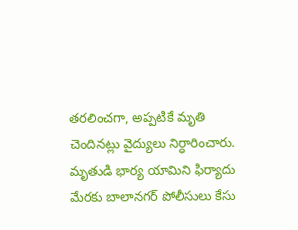తరలించగా, అప్పటికే మృతి చెందినట్లు వైద్యులు నిర్ధారించారు. మృతుడి భార్య యామిని ఫిర్యాదు మేరకు బాలానగర్ పోలీసులు కేసు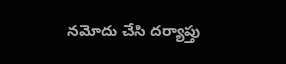నమోదు చేసి దర్యాప్తు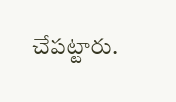చేపట్టారు.